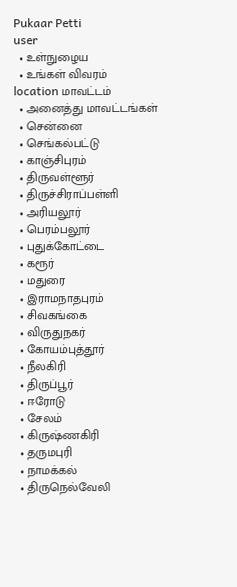Pukaar Petti
user
  • உள்நுழைய
  • உங்கள் விவரம்
location மாவட்டம்
  • அனைத்து மாவட்டங்கள்
  • சென்னை
  • செங்கல்பட்டு
  • காஞ்சிபுரம்
  • திருவள்ளூர்
  • திருச்சிராப்பள்ளி
  • அரியலூர்
  • பெரம்பலூர்
  • புதுக்கோட்டை
  • கரூர்
  • மதுரை
  • இராமநாதபுரம்
  • சிவகங்கை
  • விருதுநகர்
  • கோயம்புத்தூர்
  • நீலகிரி
  • திருப்பூர்
  • ஈரோடு
  • சேலம்
  • கிருஷ்ணகிரி
  • தருமபுரி
  • நாமக்கல்
  • திருநெல்வேலி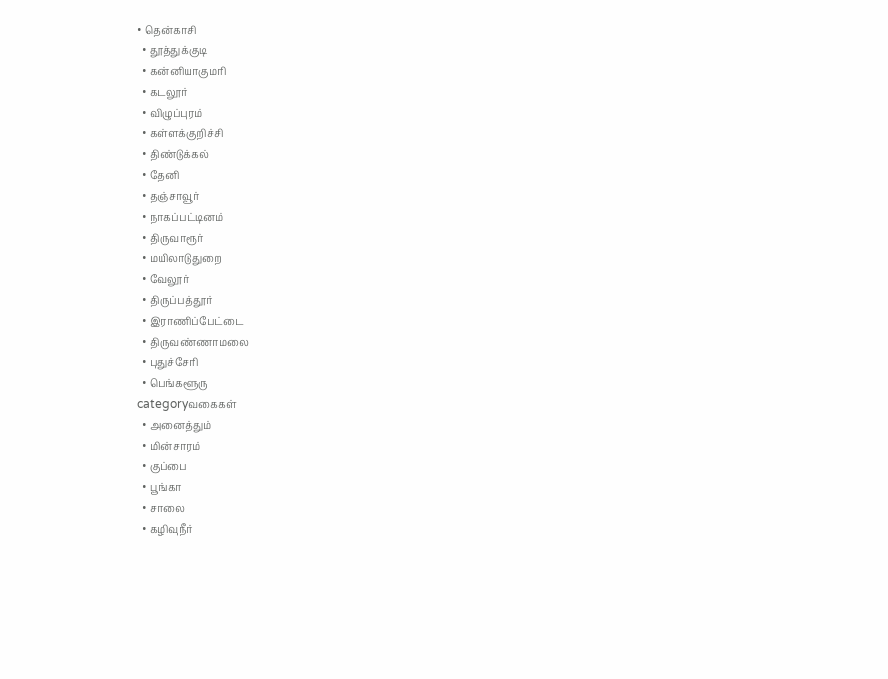• தென்காசி
  • தூத்துக்குடி
  • கன்னியாகுமரி
  • கடலூர்
  • விழுப்புரம்
  • கள்ளக்குறிச்சி
  • திண்டுக்கல்
  • தேனி
  • தஞ்சாவூர்
  • நாகப்பட்டினம்
  • திருவாரூர்
  • மயிலாடுதுறை
  • வேலூர்
  • திருப்பத்தூர்
  • இராணிப்பேட்டை
  • திருவண்ணாமலை
  • புதுச்சேரி
  • பெங்களூரு
categoryவகைகள்
  • அனைத்தும்
  • மின்சாரம்
  • குப்பை
  • பூங்கா
  • சாலை
  • கழிவுநீர்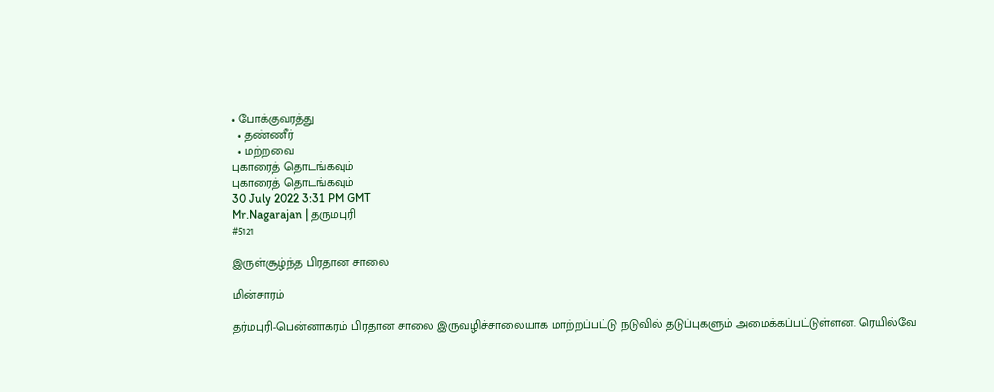• போக்குவரத்து
  • தண்ணீர்
  • மற்றவை
புகாரைத் தொடங்கவும்
புகாரைத் தொடங்கவும்
30 July 2022 3:31 PM GMT
Mr.Nagarajan | தருமபுரி
#5121

இருள்சூழ்ந்த பிரதான சாலை

மின்சாரம்

தர்மபுரி-பென்னாகரம் பிரதான சாலை இருவழிச்சாலையாக மாற்றப்பட்டு நடுவில் தடுப்புகளும் அமைக்கப்பட்டுள்ளன. ரெயில்வே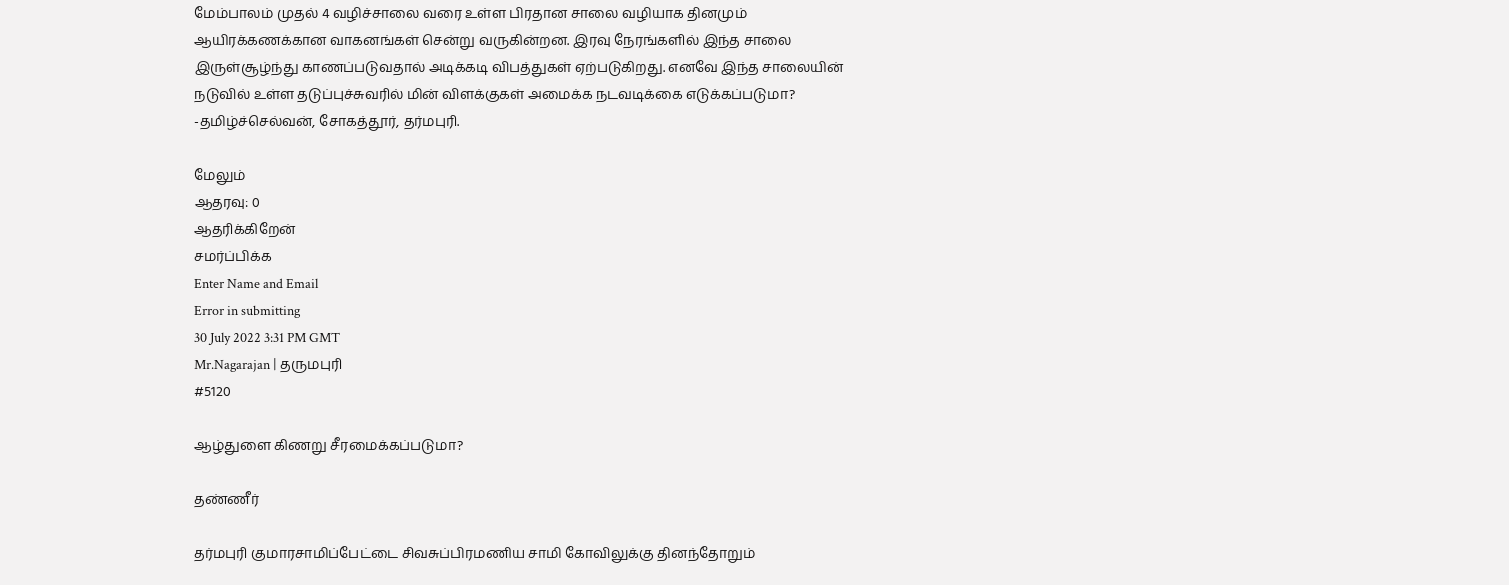மேம்பாலம் முதல் 4 வழிச்சாலை வரை உள்ள பிரதான சாலை வழியாக தினமும் ஆயிரக்கணக்கான வாகனங்கள் சென்று வருகின்றன. இரவு நேரங்களில் இந்த சாலை இருள்சூழ்ந்து காணப்படுவதால் அடிக்கடி விபத்துகள் ஏற்படுகிறது. எனவே இந்த சாலையின் நடுவில் உள்ள தடுப்புச்சுவரில் மின் விளக்குகள் அமைக்க நடவடிக்கை எடுக்கப்படுமா? -தமிழ்ச்செல்வன், சோகத்தூர், தர்மபுரி.

மேலும்
ஆதரவு: 0
ஆதரிக்கிறேன்
சமர்ப்பிக்க
Enter Name and Email
Error in submitting
30 July 2022 3:31 PM GMT
Mr.Nagarajan | தருமபுரி
#5120

ஆழ்துளை கிணறு சீரமைக்கப்படுமா?

தண்ணீர்

தர்மபுரி குமாரசாமிப்பேட்டை சிவசுப்பிரமணிய சாமி கோவிலுக்கு தினந்தோறும்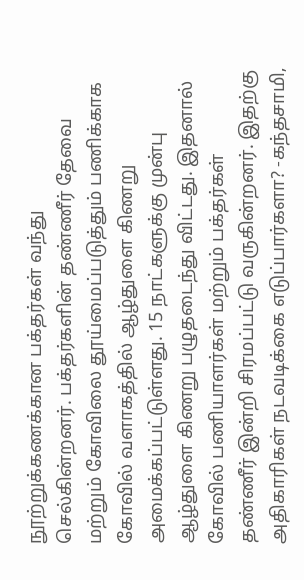நூற்றுக்கணக்கான பக்தர்கள் வந்து செல்கின்றனர். பக்தர்களின் தண்ணீர் தேவை மற்றும் கோவிலை தூய்மைப்படுத்தும் பணிக்காக கோவில் வளாகத்தில் ஆழ்துளை கிணறு அமைக்கப்பட்டுள்ளது. 15 நாட்களுக்கு முன்பு ஆழ்துளை கிணறு பழுதடைந்து விட்டது. இதனால் கோவில் பணியாளர்கள் மற்றும் பக்தர்கள் தண்ணீர் இன்றி சிரமப்பட்டு வருகின்றனர். இதற்கு அதிகாரிகள் நடவடிக்கை எடுப்பார்களா? -கந்தசாமி,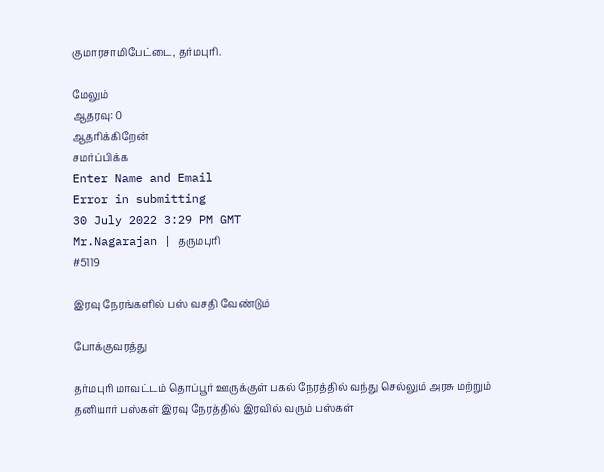குமாரசாமிபேட்டை, தர்மபுரி.

மேலும்
ஆதரவு: 0
ஆதரிக்கிறேன்
சமர்ப்பிக்க
Enter Name and Email
Error in submitting
30 July 2022 3:29 PM GMT
Mr.Nagarajan | தருமபுரி
#5119

இரவு நேரங்களில் பஸ் வசதி வேண்டும்

போக்குவரத்து

தர்மபுரி மாவட்டம் தொப்பூர் ஊருக்குள் பகல் நேரத்தில் வந்து செல்லும் அரசு மற்றும் தனியார் பஸ்கள் இரவு நேரத்தில் இரவில் வரும் பஸ்கள்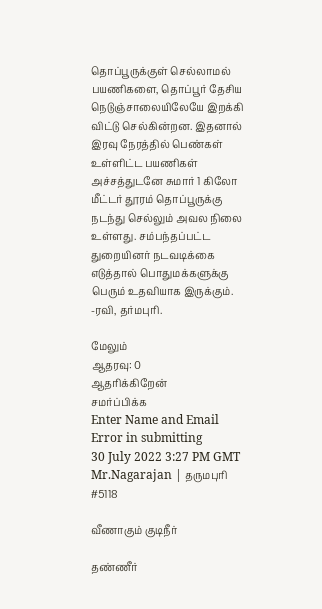தொப்பூருக்குள் செல்லாமல் பயணிகளை, தொப்பூர் தேசிய நெடுஞ்சாலையிலேயே இறக்கி விட்டு செல்கின்றன. இதனால் இரவு நேரத்தில் பெண்கள் உள்ளிட்ட பயணிகள் அச்சத்துடனே சுமார் 1 கிலோ மீட்டர் தூரம் தொப்பூருக்கு நடந்து செல்லும் அவல நிலை உள்ளது. சம்பந்தப்பட்ட துறையினர் நடவடிக்கை எடுத்தால் பொதுமக்களுக்கு பெரும் உதவியாக இருக்கும். -ரவி, தர்மபுரி.

மேலும்
ஆதரவு: 0
ஆதரிக்கிறேன்
சமர்ப்பிக்க
Enter Name and Email
Error in submitting
30 July 2022 3:27 PM GMT
Mr.Nagarajan | தருமபுரி
#5118

வீணாகும் குடிநீர்

தண்ணீர்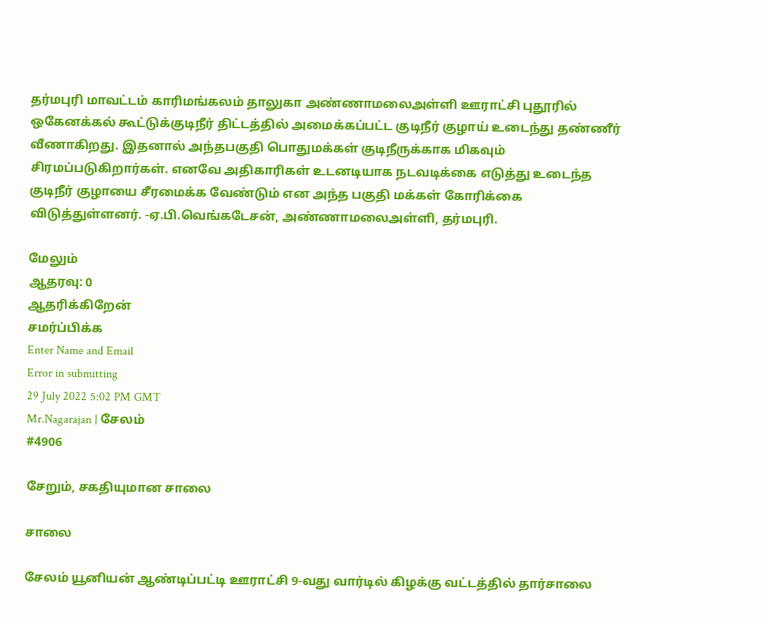தர்மபுரி மாவட்டம் காரிமங்கலம் தாலுகா அண்ணாமலைஅள்ளி ஊராட்சி புதூரில் ஒகேனக்கல் கூட்டுக்குடிநீர் திட்டத்தில் அமைக்கப்பட்ட குடிநீர் குழாய் உடைந்து தண்ணீர் வீணாகிறது. இதனால் அந்தபகுதி பொதுமக்கள் குடிநீருக்காக மிகவும் சிரமப்படுகிறார்கள். எனவே அதிகாரிகள் உடனடியாக நடவடிக்கை எடுத்து உடைந்த குடிநீர் குழாயை சீரமைக்க வேண்டும் என அந்த பகுதி மக்கள் கோரிக்கை விடுத்துள்ளனர். -ஏ.பி.வெங்கடேசன், அண்ணாமலைஅள்ளி, தர்மபுரி.

மேலும்
ஆதரவு: 0
ஆதரிக்கிறேன்
சமர்ப்பிக்க
Enter Name and Email
Error in submitting
29 July 2022 5:02 PM GMT
Mr.Nagarajan | சேலம்
#4906

சேறும், சகதியுமான சாலை

சாலை

சேலம் யூனியன் ஆண்டிப்பட்டி ஊராட்சி 9-வது வார்டில் கிழக்கு வட்டத்தில் தார்சாலை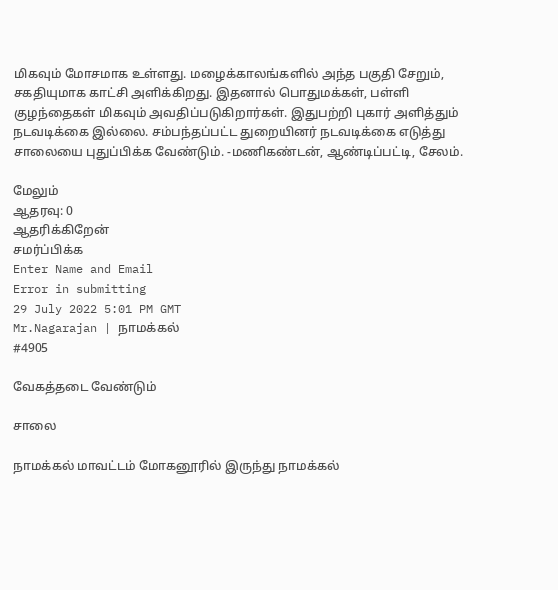மிகவும் மோசமாக உள்ளது. மழைக்காலங்களில் அந்த பகுதி சேறும், சகதியுமாக காட்சி அளிக்கிறது. இதனால் பொதுமக்கள், பள்ளி குழந்தைகள் மிகவும் அவதிப்படுகிறார்கள். இதுபற்றி புகார் அளித்தும் நடவடிக்கை இல்லை. சம்பந்தப்பட்ட துறையினர் நடவடிக்கை எடுத்து சாலையை புதுப்பிக்க வேண்டும். -மணிகண்டன், ஆண்டிப்பட்டி, சேலம்.

மேலும்
ஆதரவு: 0
ஆதரிக்கிறேன்
சமர்ப்பிக்க
Enter Name and Email
Error in submitting
29 July 2022 5:01 PM GMT
Mr.Nagarajan | நாமக்கல்
#4905

வேகத்தடை வேண்டும்

சாலை

நாமக்கல் மாவட்டம் மோகனூரில் இருந்து நாமக்கல்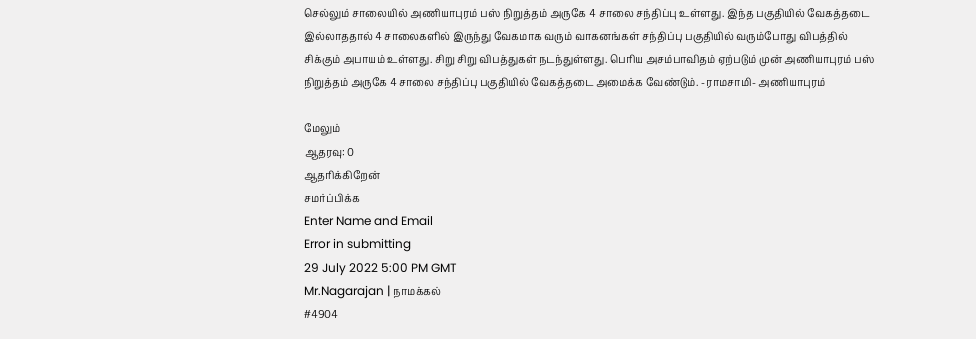செல்லும் சாலையில் அணியாபுரம் பஸ் நிறுத்தம் அருகே 4 சாலை சந்திப்பு உள்ளது. இந்த பகுதியில் வேகத்தடை இல்லாததால் 4 சாலைகளில் இருந்து வேகமாக வரும் வாகனங்கள் சந்திப்பு பகுதியில் வரும்போது விபத்தில் சிக்கும் அபாயம் உள்ளது. சிறு சிறு விபத்துகள் நடந்துள்ளது. பெரிய அசம்பாவிதம் ஏற்படும் முன் அணியாபுரம் பஸ் நிறுத்தம் அருகே 4 சாலை சந்திப்பு பகுதியில் வேகத்தடை அமைக்க வேண்டும். -ராமசாமி- அணியாபுரம்

மேலும்
ஆதரவு: 0
ஆதரிக்கிறேன்
சமர்ப்பிக்க
Enter Name and Email
Error in submitting
29 July 2022 5:00 PM GMT
Mr.Nagarajan | நாமக்கல்
#4904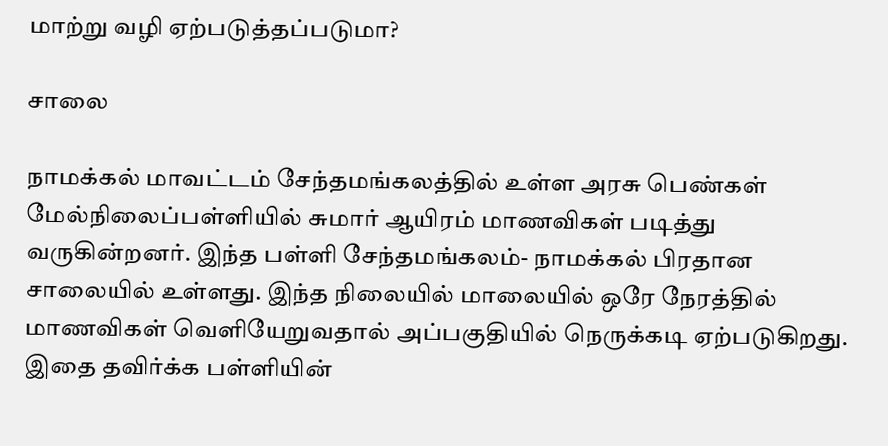மாற்று வழி ஏற்படுத்தப்படுமா?

சாலை

நாமக்கல் மாவட்டம் சேந்தமங்கலத்தில் உள்ள அரசு பெண்கள் மேல்நிலைப்பள்ளியில் சுமார் ஆயிரம் மாணவிகள் படித்து வருகின்றனர். இந்த பள்ளி சேந்தமங்கலம்- நாமக்கல் பிரதான சாலையில் உள்ளது. இந்த நிலையில் மாலையில் ஒரே நேரத்தில் மாணவிகள் வெளியேறுவதால் அப்பகுதியில் நெருக்கடி ஏற்படுகிறது. இதை தவிர்க்க பள்ளியின்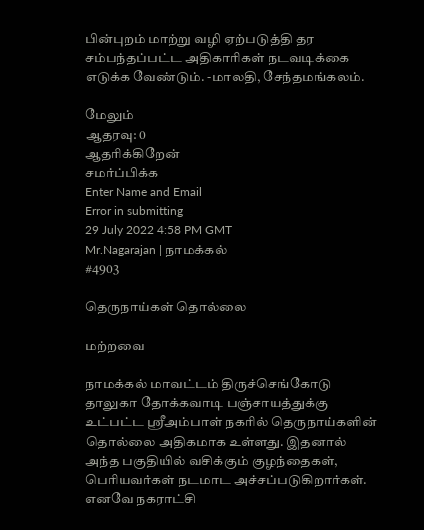பின்புறம் மாற்று வழி ஏற்படுத்தி தர சம்பந்தப்பட்ட அதிகாரிகள் நடவடிக்கை எடுக்க வேண்டும். -மாலதி, சேந்தமங்கலம்.

மேலும்
ஆதரவு: 0
ஆதரிக்கிறேன்
சமர்ப்பிக்க
Enter Name and Email
Error in submitting
29 July 2022 4:58 PM GMT
Mr.Nagarajan | நாமக்கல்
#4903

தெருநாய்கள் தொல்லை

மற்றவை

நாமக்கல் மாவட்டம் திருச்செங்கோடு தாலுகா தோக்கவாடி பஞ்சாயத்துக்கு உட்பட்ட ஸ்ரீஅம்பாள் நகரில் தெருநாய்களின் தொல்லை அதிகமாக உள்ளது. இதனால் அந்த பகுதியில் வசிக்கும் குழந்தைகள், பெரியவர்கள் நடமாட அச்சப்படுகிறார்கள். எனவே நகராட்சி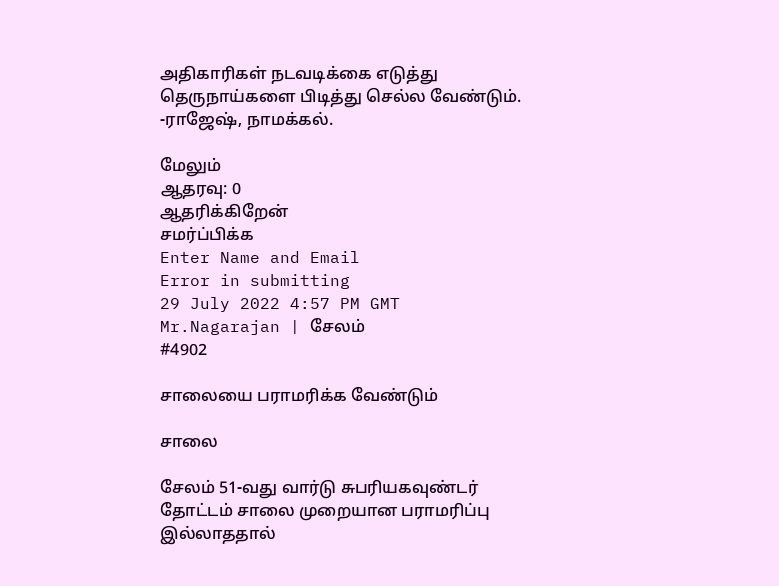அதிகாரிகள் நடவடிக்கை எடுத்து தெருநாய்களை பிடித்து செல்ல வேண்டும். -ராஜேஷ், நாமக்கல்.

மேலும்
ஆதரவு: 0
ஆதரிக்கிறேன்
சமர்ப்பிக்க
Enter Name and Email
Error in submitting
29 July 2022 4:57 PM GMT
Mr.Nagarajan | சேலம்
#4902

சாலையை பராமரிக்க வேண்டும்

சாலை

சேலம் 51-வது வார்டு சுபரியகவுண்டர் தோட்டம் சாலை முறையான பராமரிப்பு இல்லாததால்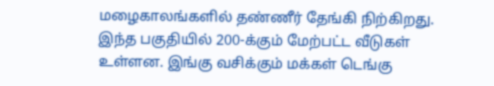மழைகாலங்களில் தண்ணீர் தேங்கி நிற்கிறது. இந்த பகுதியில் 200-க்கும் மேற்பட்ட வீடுகள் உள்ளன. இங்கு வசிக்கும் மக்கள் டெங்கு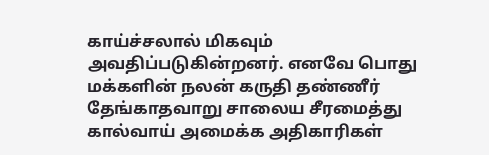காய்ச்சலால் மிகவும் அவதிப்படுகின்றனர். எனவே பொது மக்களின் நலன் கருதி தண்ணீர் தேங்காதவாறு சாலைய சீரமைத்து கால்வாய் அமைக்க அதிகாரிகள்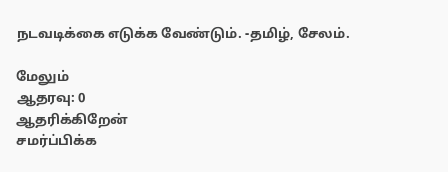நடவடிக்கை எடுக்க வேண்டும். -தமிழ், சேலம்.

மேலும்
ஆதரவு: 0
ஆதரிக்கிறேன்
சமர்ப்பிக்க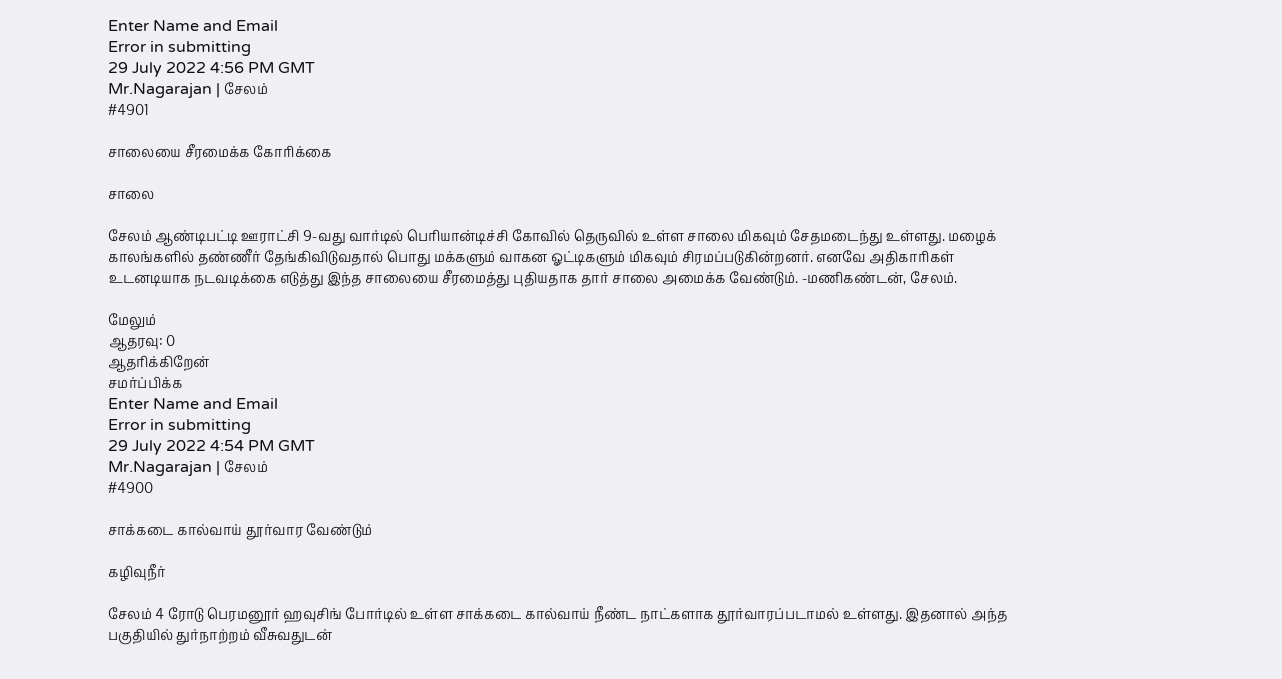Enter Name and Email
Error in submitting
29 July 2022 4:56 PM GMT
Mr.Nagarajan | சேலம்
#4901

சாலையை சீரமைக்க கோரிக்கை

சாலை

சேலம் ஆண்டிபட்டி ஊராட்சி 9-வது வார்டில் பெரியான்டிச்சி கோவில் தெருவில் உள்ள சாலை மிகவும் சேதமடைந்து உள்ளது. மழைக் காலங்களில் தண்ணீர் தேங்கிவிடுவதால் பொது மக்களும் வாகன ஓட்டிகளும் மிகவும் சிரமப்படுகின்றனர். எனவே அதிகாரிகள் உடனடியாக நடவடிக்கை எடுத்து இந்த சாலையை சீரமைத்து புதியதாக தார் சாலை அமைக்க வேண்டும். -மணிகண்டன், சேலம்.

மேலும்
ஆதரவு: 0
ஆதரிக்கிறேன்
சமர்ப்பிக்க
Enter Name and Email
Error in submitting
29 July 2022 4:54 PM GMT
Mr.Nagarajan | சேலம்
#4900

சாக்கடை கால்வாய் தூர்வார வேண்டும்

கழிவுநீர்

சேலம் 4 ரோடு பெரமனூர் ஹவுசிங் போர்டில் உள்ள சாக்கடை கால்வாய் நீண்ட நாட்களாக தூர்வாரப்படாமல் உள்ளது. இதனால் அந்த பகுதியில் துர்நாற்றம் வீசுவதுடன்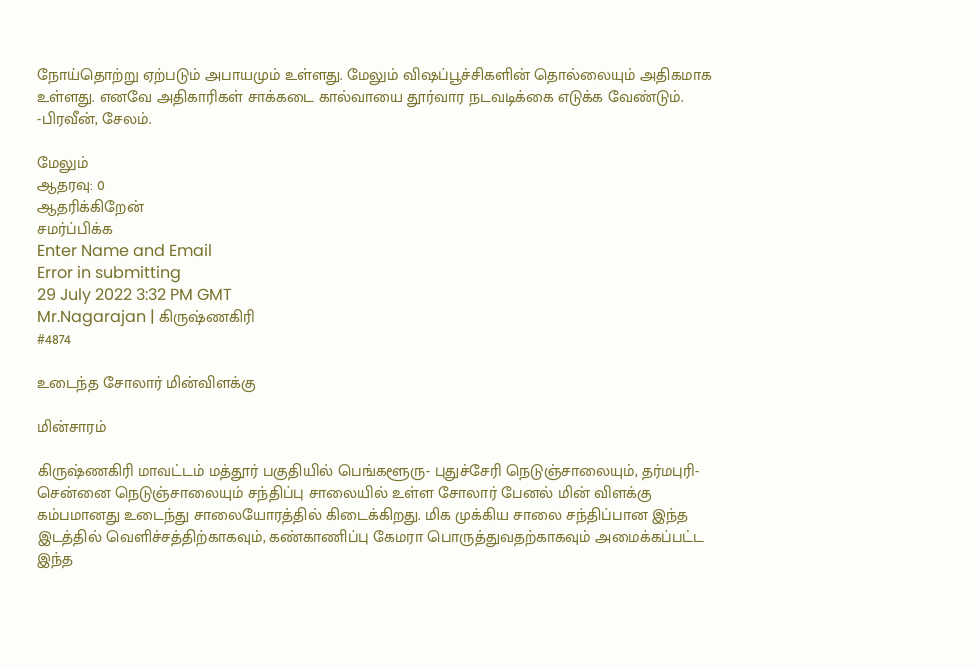நோய்தொற்று ஏற்படும் அபாயமும் உள்ளது. மேலும் விஷப்பூச்சிகளின் தொல்லையும் அதிகமாக உள்ளது. எனவே அதிகாரிகள் சாக்கடை கால்வாயை தூர்வார நடவடிக்கை எடுக்க வேண்டும். -பிரவீன், சேலம்.

மேலும்
ஆதரவு: 0
ஆதரிக்கிறேன்
சமர்ப்பிக்க
Enter Name and Email
Error in submitting
29 July 2022 3:32 PM GMT
Mr.Nagarajan | கிருஷ்ணகிரி
#4874

உடைந்த சோலார் மின்விளக்கு

மின்சாரம்

கிருஷ்ணகிரி மாவட்டம் மத்தூர் பகுதியில் பெங்களூரு- புதுச்சேரி நெடுஞ்சாலையும், தர்மபுரி-சென்னை நெடுஞ்சாலையும் சந்திப்பு சாலையில் உள்ள சோலார் பேனல் மின் விளக்கு கம்பமானது உடைந்து சாலையோரத்தில் கிடைக்கிறது. மிக முக்கிய சாலை சந்திப்பான இந்த இடத்தில் வெளிச்சத்திற்காகவும், கண்காணிப்பு கேமரா பொருத்துவதற்காகவும் அமைக்கப்பட்ட இந்த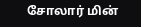சோலார் மின்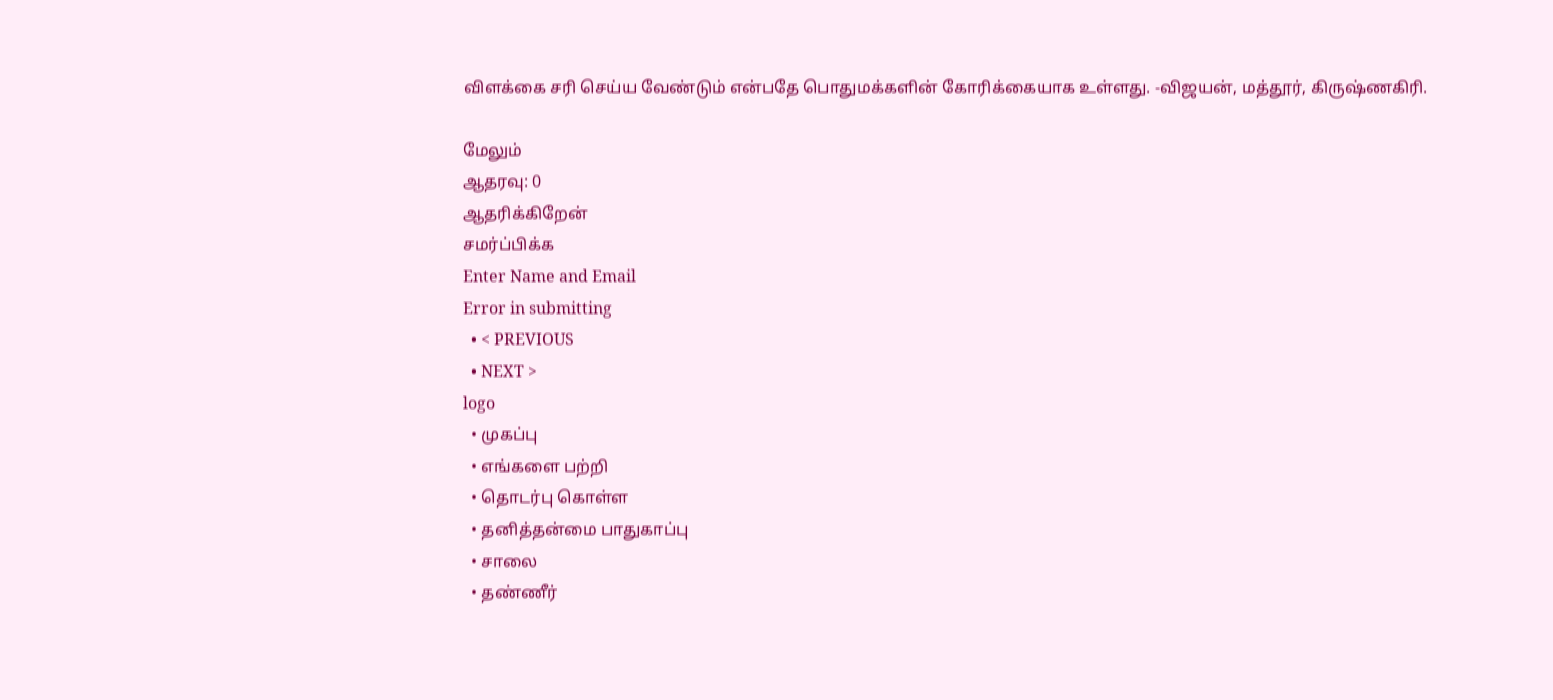விளக்கை சரி செய்ய வேண்டும் என்பதே பொதுமக்களின் கோரிக்கையாக உள்ளது. -விஜயன், மத்தூர், கிருஷ்ணகிரி.

மேலும்
ஆதரவு: 0
ஆதரிக்கிறேன்
சமர்ப்பிக்க
Enter Name and Email
Error in submitting
  • < PREVIOUS
  • NEXT >
logo
  • முகப்பு
  • எங்களை பற்றி
  • தொடர்பு கொள்ள
  • தனித்தன்மை பாதுகாப்பு
  • சாலை
  • தண்ணீர்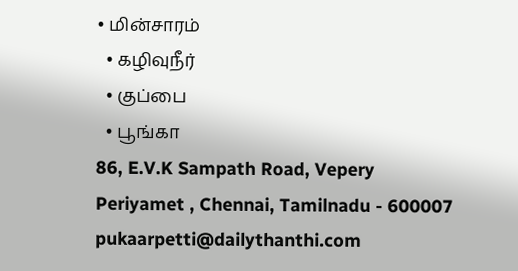• மின்சாரம்
  • கழிவுநீர்
  • குப்பை
  • பூங்கா
86, E.V.K Sampath Road, Vepery
Periyamet , Chennai, Tamilnadu - 600007
pukaarpetti@dailythanthi.com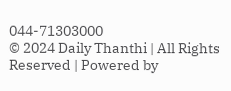044-71303000
© 2024 Daily Thanthi | All Rights Reserved | Powered by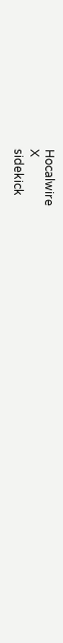Hocalwire
X
sidekick